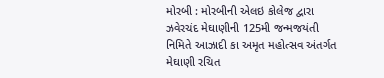મોરબી : મોરબીની એલઇ કોલેજ દ્વારા ઝવેરચંદ મેઘાણીની 125મી જન્મજયંતી નિમિતે આઝાદી કા અમૃત મહોત્સવ અંતર્ગત મેઘાણી રચિત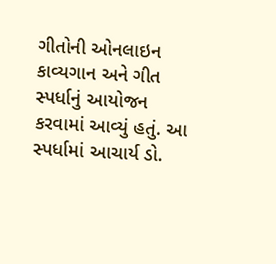ગીતોની ઓનલાઇન કાવ્યગાન અને ગીત સ્પર્ધાનું આયોજન કરવામાં આવ્યું હતું. આ સ્પર્ધામાં આચાર્ય ડો.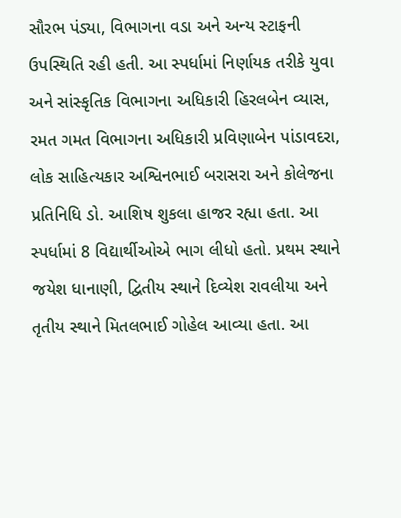સૌરભ પંડ્યા, વિભાગના વડા અને અન્ય સ્ટાફની ઉપસ્થિતિ રહી હતી. આ સ્પર્ધામાં નિર્ણાયક તરીકે યુવા અને સાંસ્કૃતિક વિભાગના અધિકારી હિરલબેન વ્યાસ, રમત ગમત વિભાગના અધિકારી પ્રવિણાબેન પાંડાવદરા, લોક સાહિત્યકાર અશ્વિનભાઈ બરાસરા અને કોલેજના પ્રતિનિધિ ડો. આશિષ શુકલા હાજર રહ્યા હતા. આ સ્પર્ધામાં 8 વિદ્યાર્થીઓએ ભાગ લીધો હતો. પ્રથમ સ્થાને જયેશ ધાનાણી, દ્વિતીય સ્થાને દિવ્યેશ રાવલીયા અને તૃતીય સ્થાને મિતલભાઈ ગોહેલ આવ્યા હતા. આ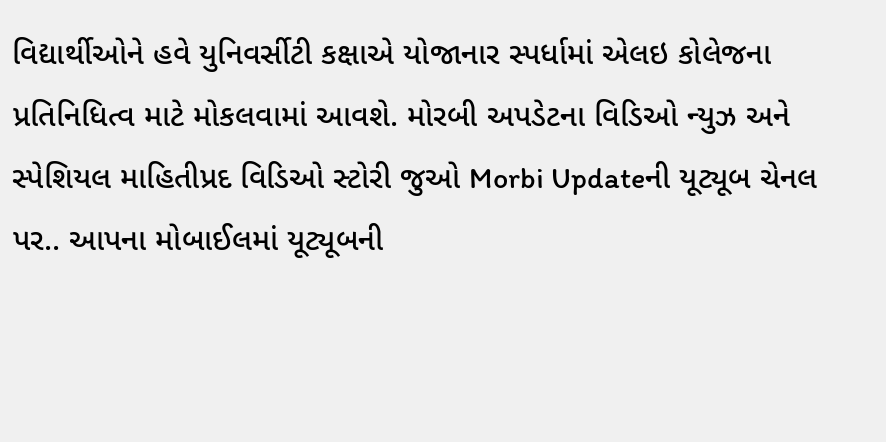વિદ્યાર્થીઓને હવે યુનિવર્સીટી કક્ષાએ યોજાનાર સ્પર્ધામાં એલઇ કોલેજના પ્રતિનિધિત્વ માટે મોકલવામાં આવશે. મોરબી અપડેટના વિડિઓ ન્યુઝ અને સ્પેશિયલ માહિતીપ્રદ વિડિઓ સ્ટોરી જુઓ Morbi Updateની યૂટ્યૂબ ચેનલ પર.. આપના મોબાઈલમાં યૂટ્યૂબની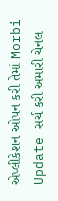એપ્લીકેશન ઓપન કરી તેમાં Morbi Update સર્ચ કરી અમારી ચેનલ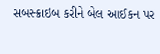સબસ્ક્રાઇબ કરીને બેલ આઈકન પર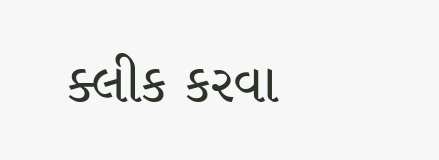ક્લીક કરવા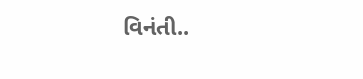વિનંતી..